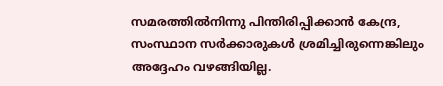സമരത്തില്‍നിന്നു പിന്തിരിപ്പിക്കാന്‍ കേന്ദ്ര, സംസ്ഥാന സര്‍ക്കാരുകള്‍ ശ്രമിച്ചിരുന്നെങ്കിലും അദ്ദേഹം വഴങ്ങിയില്ല.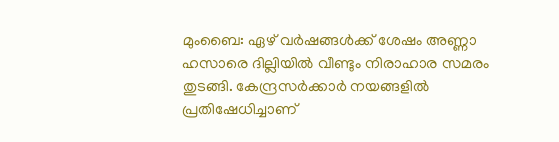മുംബൈ: ഏഴ് വര്‍ഷങ്ങള്‍ക്ക് ശേഷം അണ്ണാ ഹസാരെ ദില്ലിയില്‍ വീണ്ടും നിരാഹാര സമരം തുടങ്ങി. കേന്ദ്രസര്‍ക്കാര്‍ നയങ്ങളില്‍ പ്രതിഷേധിച്ചാണ്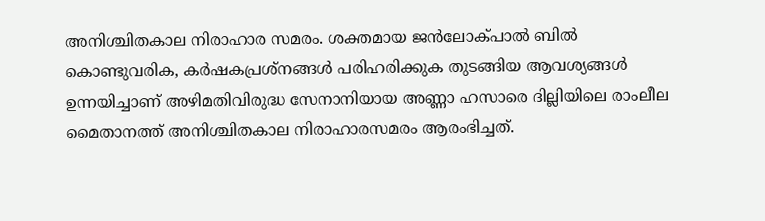അനിശ്ചിതകാല നിരാഹാര സമരം. ശക്തമായ ജന്‍ലോക്പാല്‍ ബില്‍ കൊണ്ടുവരിക, കര്‍ഷകപ്രശ്‌നങ്ങള്‍ പരിഹരിക്കുക തുടങ്ങിയ ആവശ്യങ്ങള്‍ ഉന്നയിച്ചാണ് അഴിമതിവിരുദ്ധ സേനാനിയായ അണ്ണാ ഹസാരെ ദില്ലിയിലെ രാംലീല മൈതാനത്ത് അനിശ്ചിതകാല നിരാഹാരസമരം ആരംഭിച്ചത്.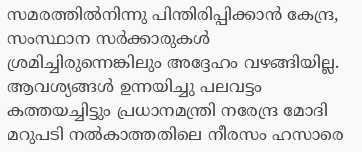സമരത്തില്‍നിന്നു പിന്തിരിപ്പിക്കാന്‍ കേന്ദ്ര, സംസ്ഥാന സര്‍ക്കാരുകള്‍ ശ്രമിച്ചിരുന്നെങ്കിലും അദ്ദേഹം വഴങ്ങിയില്ല. ആവശ്യങ്ങള്‍ ഉന്നയിച്ചു പലവട്ടം കത്തയച്ചിട്ടും പ്രധാനമന്ത്രി നരേന്ദ്ര മോദി മറുപടി നല്‍കാത്തതിലെ നീരസം ഹസാരെ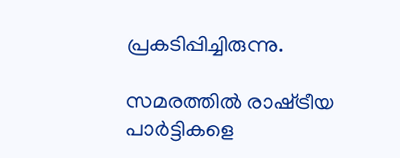പ്രകടിപ്പിച്ചിരുന്നു.

സമരത്തില്‍ രാഷ്‌ട്രീയ പാര്‍ട്ടികളെ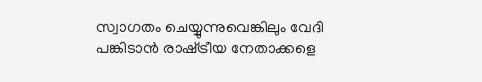സ്വാഗതം ചെയ്യുന്നുവെങ്കിലും വേദി പങ്കിടാന്‍ രാഷ്‌ട്രീയ നേതാക്കളെ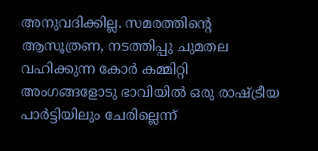അനുവദിക്കില്ല. സമരത്തിന്റെ ആസൂത്രണ, നടത്തിപ്പു ചുമതല വഹിക്കുന്ന കോര്‍ കമ്മിറ്റി അംഗങ്ങളോടു ഭാവിയില്‍ ഒരു രാഷ്‌ട്രീയ പാര്‍ട്ടിയിലും ചേരില്ലെന്ന്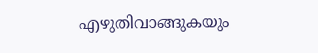എഴുതിവാങ്ങുകയും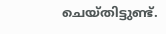ചെയ്തിട്ടുണ്ട്.